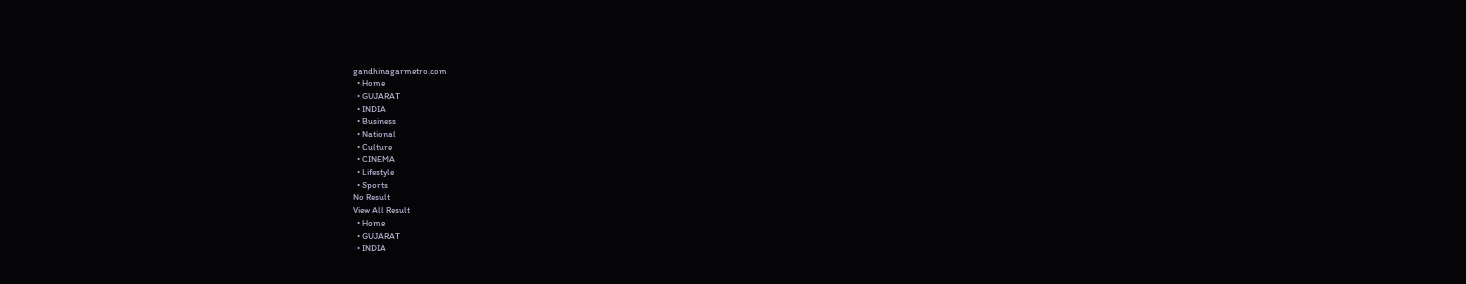gandhinagarmetro.com
  • Home
  • GUJARAT
  • INDIA
  • Business
  • National
  • Culture
  • CINEMA
  • Lifestyle
  • Sports
No Result
View All Result
  • Home
  • GUJARAT
  • INDIA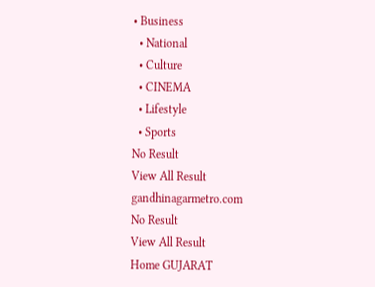• Business
  • National
  • Culture
  • CINEMA
  • Lifestyle
  • Sports
No Result
View All Result
gandhinagarmetro.com
No Result
View All Result
Home GUJARAT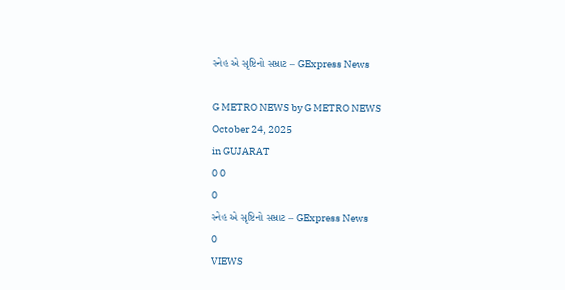સ્નેહ એ સૃષ્ટિનો સમ્રાટ – GExpress News

G METRO NEWS by G METRO NEWS
October 24, 2025
in GUJARAT
0 0
0
સ્નેહ એ સૃષ્ટિનો સમ્રાટ – GExpress News
0
VIEWS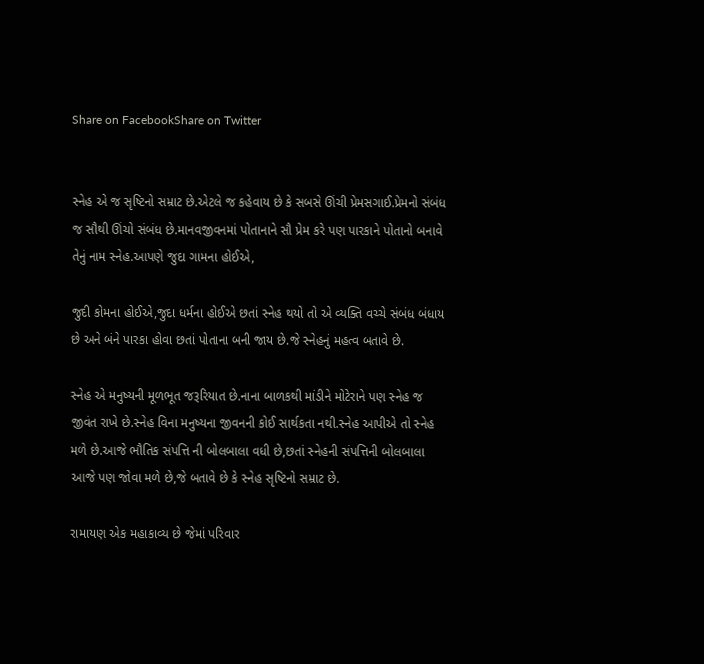Share on FacebookShare on Twitter


સ્નેહ એ જ સૃષ્ટિનો સમ્રાટ છે.એટલે જ કહેવાય છે કે સબસે ઊંચી પ્રેમસગાઈ.પ્રેમનો સંબંધ જ સૌથી ઊંચો સંબંધ છે.માનવજીવનમાં પોતાનાને સૌ પ્રેમ કરે પણ પારકાને પોતાનો બનાવે તેનું નામ સ્નેહ.આપણે જુદા ગામના હોઈએ,

જુદી કોમના હોઈએ,જુદા ધર્મના હોઈએ છતાં સ્નેહ થયો તો એ વ્યક્તિ વચ્ચે સંબંધ બંધાય છે અને બંને પારકા હોવા છતાં પોતાના બની જાય છે.જે સ્નેહનું મહત્વ બતાવે છે.

સ્નેહ એ મનુષ્યની મૂળભૂત જરૂરિયાત છે.નાના બાળકથી માંડીને મોટેરાને પણ સ્નેહ જ જીવંત રાખે છે.સ્નેહ વિના મનુષ્યના જીવનની કોઈ સાર્થકતા નથી.સ્નેહ આપીએ તો સ્નેહ મળે છે.આજે ભૌતિક સંપત્તિ ની બોલબાલા વધી છે,છતાં સ્નેહની સંપત્તિની બોલબાલા આજે પણ જોવા મળે છે,જે બતાવે છે કે સ્નેહ સૃષ્ટિનો સમ્રાટ છે.

રામાયણ એક મહાકાવ્ય છે જેમાં પરિવાર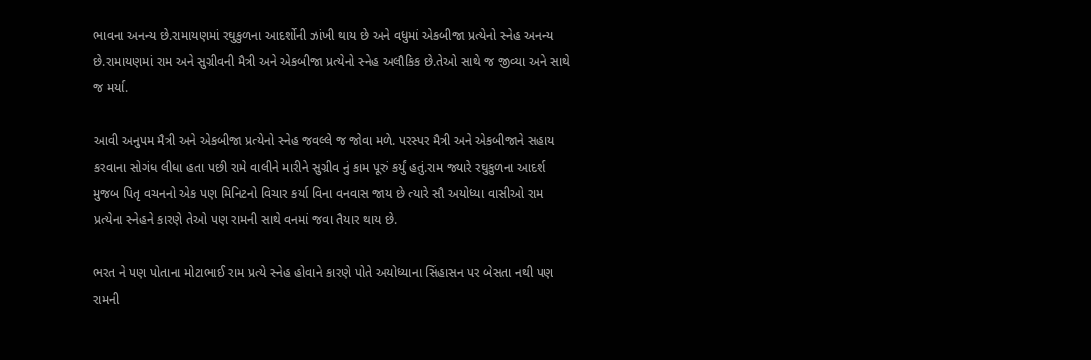ભાવના અનન્ય છે.રામાયણમાં રઘુકુળના આદર્શોની ઝાંખી થાય છે અને વધુમાં એકબીજા પ્રત્યેનો સ્નેહ અનન્ય છે.રામાયણમાં રામ અને સુગ્રીવની મૈત્રી અને એકબીજા પ્રત્યેનો સ્નેહ અલૌકિક છે.તેઓ સાથે જ જીવ્યા અને સાથે જ મર્યા.

આવી અનુપમ મૈત્રી અને એકબીજા પ્રત્યેનો સ્નેહ જવલ્લે જ જોવા મળે. પરસ્પર મૈત્રી અને એકબીજાને સહાય કરવાના સોગંધ લીધા હતા પછી રામે વાલીને મારીને સુગ્રીવ નું કામ પૂરું કર્યું હતું.રામ જ્યારે રઘુકુળના આદર્શ મુજબ પિતૃ વચનનો એક પણ મિનિટનો વિચાર કર્યા વિના વનવાસ જાય છે ત્યારે સૌ અયોધ્યા વાસીઓ રામ પ્રત્યેના સ્નેહને કારણે તેઓ પણ રામની સાથે વનમાં જવા તૈયાર થાય છે.

ભરત ને પણ પોતાના મોટાભાઈ રામ પ્રત્યે સ્નેહ હોવાને કારણે પોતે અયોધ્યાના સિંહાસન પર બેસતા નથી પણ રામની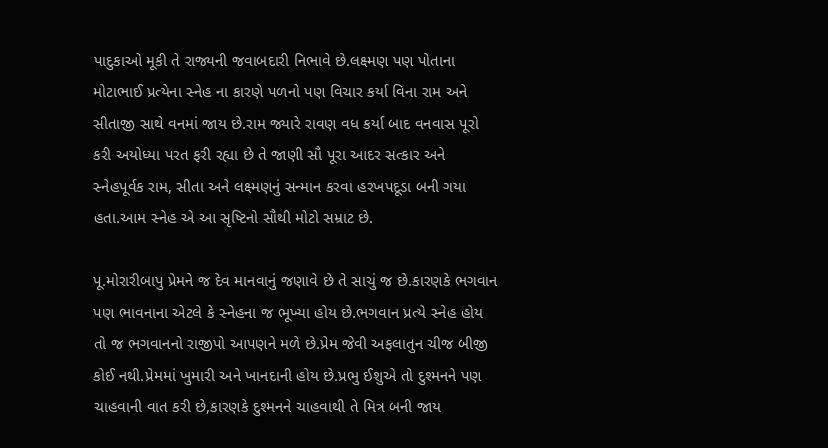પાદુકાઓ મૂકી તે રાજ્યની જવાબદારી નિભાવે છે.લક્ષ્મણ પણ પોતાના મોટાભાઈ પ્રત્યેના સ્નેહ ના કારણે પળનો પણ વિચાર કર્યા વિના રામ અને સીતાજી સાથે વનમાં જાય છે.રામ જ્યારે રાવણ વધ કર્યા બાદ વનવાસ પૂરો કરી અયોધ્યા પરત ફરી રહ્યા છે તે જાણી સૌ પૂરા આદર સત્કાર અને સ્નેહપૂર્વક રામ, સીતા અને લક્ષ્મણનું સન્માન કરવા હરખપદૂડા બની ગયા હતા.આમ સ્નેહ એ આ સૃષ્ટિનો સૌથી મોટો સમ્રાટ છે.

પૂ.મોરારીબાપુ પ્રેમને જ દેવ માનવાનું જણાવે છે તે સાચું જ છે.કારણકે ભગવાન પણ ભાવનાના એટલે કે સ્નેહના જ ભૂખ્યા હોય છે.ભગવાન પ્રત્યે સ્નેહ હોય તો જ ભગવાનનો રાજીપો આપણને મળે છે.પ્રેમ જેવી અફલાતુન ચીજ બીજી કોઈ નથી.પ્રેમમાં ખુમારી અને ખાનદાની હોય છે.પ્રભુ ઈશુએ તો દુશ્મનને પણ ચાહવાની વાત કરી છે,કારણકે દુશ્મનને ચાહવાથી તે મિત્ર બની જાય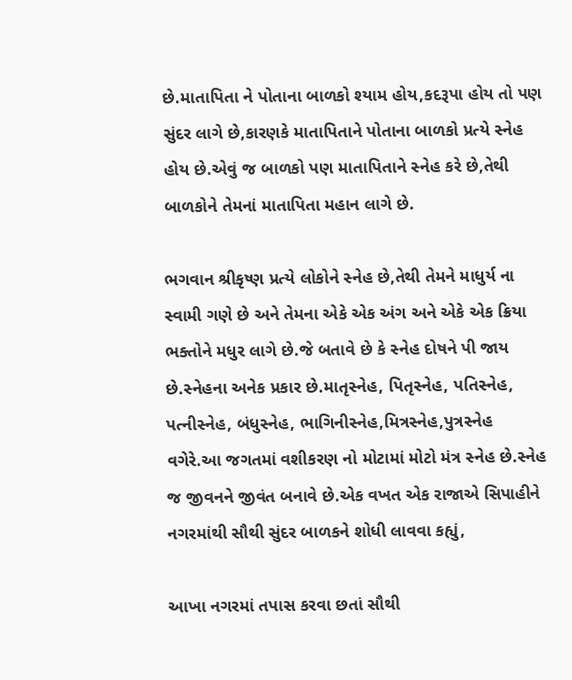છે.માતાપિતા ને પોતાના બાળકો શ્યામ હોય,કદરૂપા હોય તો પણ સુંદર લાગે છે,કારણકે માતાપિતાને પોતાના બાળકો પ્રત્યે સ્નેહ હોય છે.એવું જ બાળકો પણ માતાપિતાને સ્નેહ કરે છે,તેથી બાળકોને તેમનાં માતાપિતા મહાન લાગે છે.

ભગવાન શ્રીકૃષ્ણ પ્રત્યે લોકોને સ્નેહ છે,તેથી તેમને માધુર્ય ના સ્વામી ગણે છે અને તેમના એકે એક અંગ અને એકે એક ક્રિયા ભક્તોને મધુર લાગે છે.જે બતાવે છે કે સ્નેહ દોષને પી જાય છે.સ્નેહના અનેક પ્રકાર છે.માતૃસ્નેહ, પિતૃસ્નેહ, પતિસ્નેહ, પત્નીસ્નેહ, બંધુસ્નેહ, ભાગિનીસ્નેહ,મિત્રસ્નેહ,પુત્રસ્નેહ વગેરે.આ જગતમાં વશીકરણ નો મોટામાં મોટો મંત્ર સ્નેહ છે.સ્નેહ જ જીવનને જીવંત બનાવે છે.એક વખત એક રાજાએ સિપાહીને નગરમાંથી સૌથી સુંદર બાળકને શોધી લાવવા કહ્યું,

આખા નગરમાં તપાસ કરવા છતાં સૌથી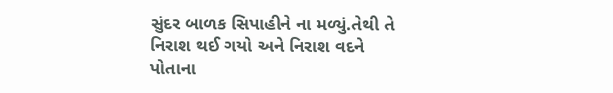સુંદર બાળક સિપાહીને ના મળ્યું.તેથી તે નિરાશ થઈ ગયો અને નિરાશ વદને પોતાના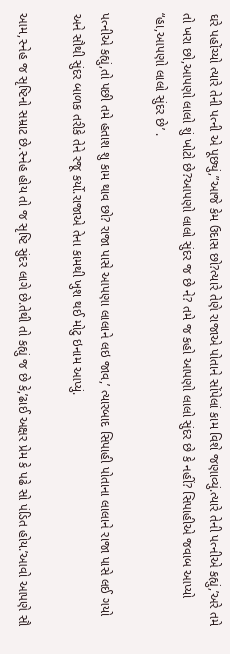ઘરે પહોંચ્યો ત્યારે તેની પત્ની એ પૂછ્યું,”આજે કેમ ઉદાસ છો?ત્યારે તેણે રાજાએ પોતાને સોંપેલાં કામ વિશે જણાવ્યું.ત્યારે તેની પત્નીએ કહ્યું,’અરે તમે તો ખરા છો,આપણો લાલો શું ખોટો છે?આપણો લાલો સુંદર જ છે ને? તમે જ કહો આપણો લાલો સુંદર છે કે નહીં? સિપાહીએ જવાબ આપ્યો “હા,આપણો લાલો સુંદર છે’ .

પત્નીએ કહ્યું,તો પછી તમે હતાશ શુ કામ થાવ છો? રાજા પાસે આપણા લાલાને લઇ જાવ,’ ત્યારબાદ સિપાહી પોતાના લાલાને રાજા પાસે લઈ ગયો અને સૌથી સુંદર બાળક તરીકે તેને રજૂ કર્યો.રાજાએ તેના કામથી ખુશ થઈ મોટુ ઇનામ આપ્યું.

આમ,સ્નેહ જ સૃષ્ટિનો સમ્રાટ છે.સ્નેહ હોય તો જ સૃષ્ટિ સુંદર લાગે છે.તેથી તો કહ્યું જ છે કે,’ઢાઈ અક્ષર પ્રેમ કે પઢે સો પંડિત હોય.’આવો આપણે સૌ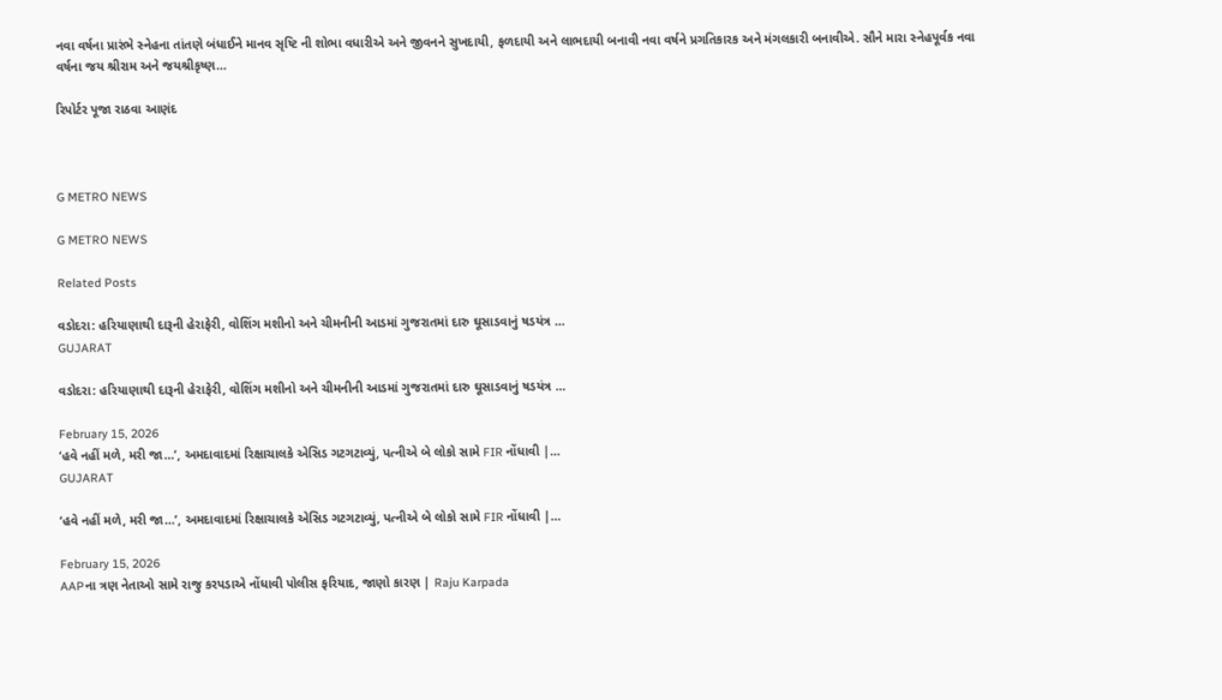નવા વર્ષના પ્રારંભે સ્નેહના તાંતણે બંધાઈને માનવ સૃષ્ટિ ની શોભા વધારીએ અને જીવનને સુખદાયી, ફળદાયી અને લાભદાયી બનાવી નવા વર્ષને પ્રગતિકારક અને મંગલકારી બનાવીએ. સૌને મારા સ્નેહપૂર્વક નવા વર્ષના જય શ્રીરામ અને જયશ્રીકૃષ્ણ…

રિપોર્ટર પૂજા રાઠવા આણંદ



G METRO NEWS

G METRO NEWS

Related Posts

વડોદરા: હરિયાણાથી દારૂની હેરાફેરી, વોશિંગ મશીનો અને ચીમનીની આડમાં ગુજરાતમાં દારુ ઘૂસાડવાનું ષડયંત્ર …
GUJARAT

વડોદરા: હરિયાણાથી દારૂની હેરાફેરી, વોશિંગ મશીનો અને ચીમનીની આડમાં ગુજરાતમાં દારુ ઘૂસાડવાનું ષડયંત્ર …

February 15, 2026
‘હવે નહીં મળે, મરી જા…’, અમદાવાદમાં રિક્ષાચાલકે એસિડ ગટગટાવ્યું, પત્નીએ બે લોકો સામે FIR નોંધાવી |…
GUJARAT

‘હવે નહીં મળે, મરી જા…’, અમદાવાદમાં રિક્ષાચાલકે એસિડ ગટગટાવ્યું, પત્નીએ બે લોકો સામે FIR નોંધાવી |…

February 15, 2026
AAPના ત્રણ નેતાઓ સામે રાજુ કરપડાએ નોંધાવી પોલીસ ફરિયાદ, જાણો કારણ | Raju Karpada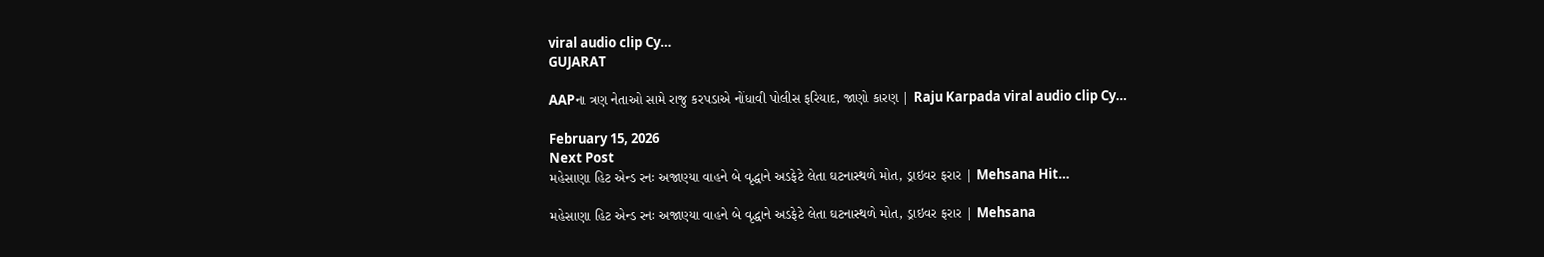viral audio clip Cy…
GUJARAT

AAPના ત્રણ નેતાઓ સામે રાજુ કરપડાએ નોંધાવી પોલીસ ફરિયાદ, જાણો કારણ | Raju Karpada viral audio clip Cy…

February 15, 2026
Next Post
મહેસાણા હિટ એન્ડ રનઃ અજાણ્યા વાહને બે વૃદ્ધાને અડફેટે લેતા ઘટનાસ્થળે મોત, ડ્રાઇવર ફરાર | Mehsana Hit…

મહેસાણા હિટ એન્ડ રનઃ અજાણ્યા વાહને બે વૃદ્ધાને અડફેટે લેતા ઘટનાસ્થળે મોત, ડ્રાઇવર ફરાર | Mehsana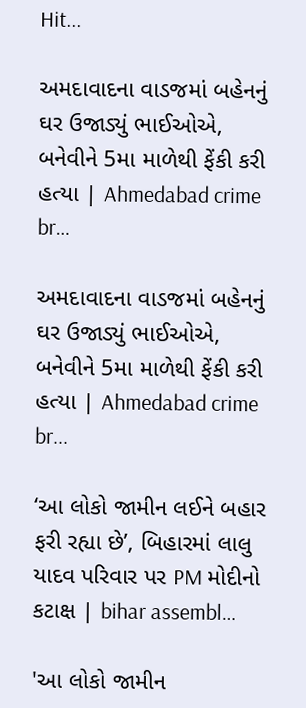Hit...

અમદાવાદના વાડજમાં બહેનનું ઘર ઉજાડ્યું ભાઈઓએ, બનેવીને 5મા માળેથી ફેંકી કરી હત્યા | Ahmedabad crime br…

અમદાવાદના વાડજમાં બહેનનું ઘર ઉજાડ્યું ભાઈઓએ, બનેવીને 5મા માળેથી ફેંકી કરી હત્યા | Ahmedabad crime br...

‘આ લોકો જામીન લઈને બહાર ફરી રહ્યા છે’, બિહારમાં લાલુ યાદવ પરિવાર પર PM મોદીનો કટાક્ષ | bihar assembl…

'આ લોકો જામીન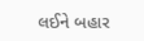લઈને બહાર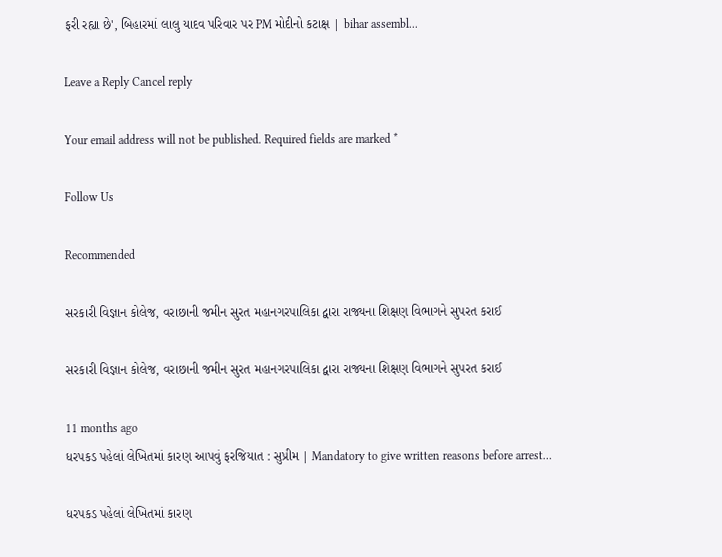ફરી રહ્યા છે', બિહારમાં લાલુ યાદવ પરિવાર પર PM મોદીનો કટાક્ષ | bihar assembl...

Leave a Reply Cancel reply

Your email address will not be published. Required fields are marked *

Follow Us

Recommended

સરકારી વિજ્ઞાન કોલેજ, વરાછાની જમીન સુરત મહાનગરપાલિકા દ્વારા રાજ્યના શિક્ષણ વિભાગને સુપરત કરાઈ

સરકારી વિજ્ઞાન કોલેજ, વરાછાની જમીન સુરત મહાનગરપાલિકા દ્વારા રાજ્યના શિક્ષણ વિભાગને સુપરત કરાઈ

11 months ago
ધરપકડ પહેલાં લેખિતમાં કારણ આપવું ફરજિયાત : સુપ્રીમ | Mandatory to give written reasons before arrest…

ધરપકડ પહેલાં લેખિતમાં કારણ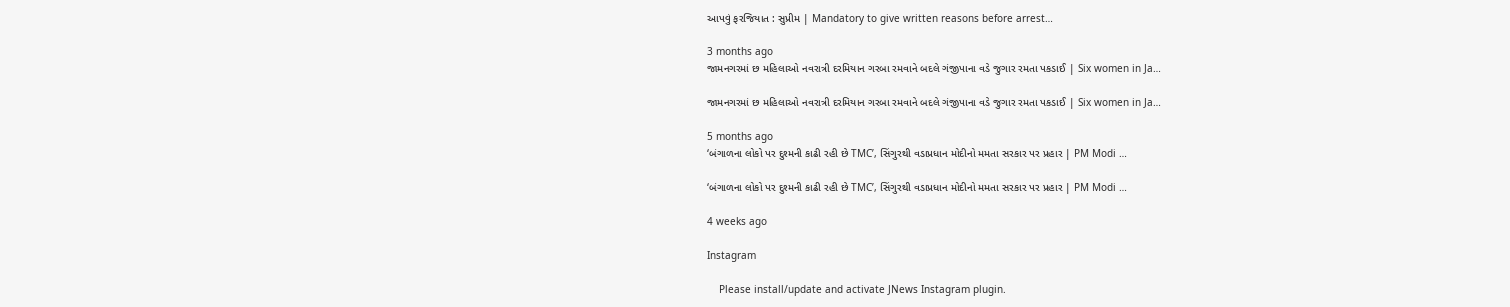આપવું ફરજિયાત : સુપ્રીમ | Mandatory to give written reasons before arrest…

3 months ago
જામનગરમાં છ મહિલાઓ નવરાત્રી દરમિયાન ગરબા રમવાને બદલે ગંજીપાના વડે જુગાર રમતા પકડાઈ | Six women in Ja…

જામનગરમાં છ મહિલાઓ નવરાત્રી દરમિયાન ગરબા રમવાને બદલે ગંજીપાના વડે જુગાર રમતા પકડાઈ | Six women in Ja…

5 months ago
‘બંગાળના લોકો પર દુશ્મની કાઢી રહી છે TMC’, સિંગુરથી વડાપ્રધાન મોદીનો મમતા સરકાર પર પ્રહાર | PM Modi …

‘બંગાળના લોકો પર દુશ્મની કાઢી રહી છે TMC’, સિંગુરથી વડાપ્રધાન મોદીનો મમતા સરકાર પર પ્રહાર | PM Modi …

4 weeks ago

Instagram

    Please install/update and activate JNews Instagram plugin.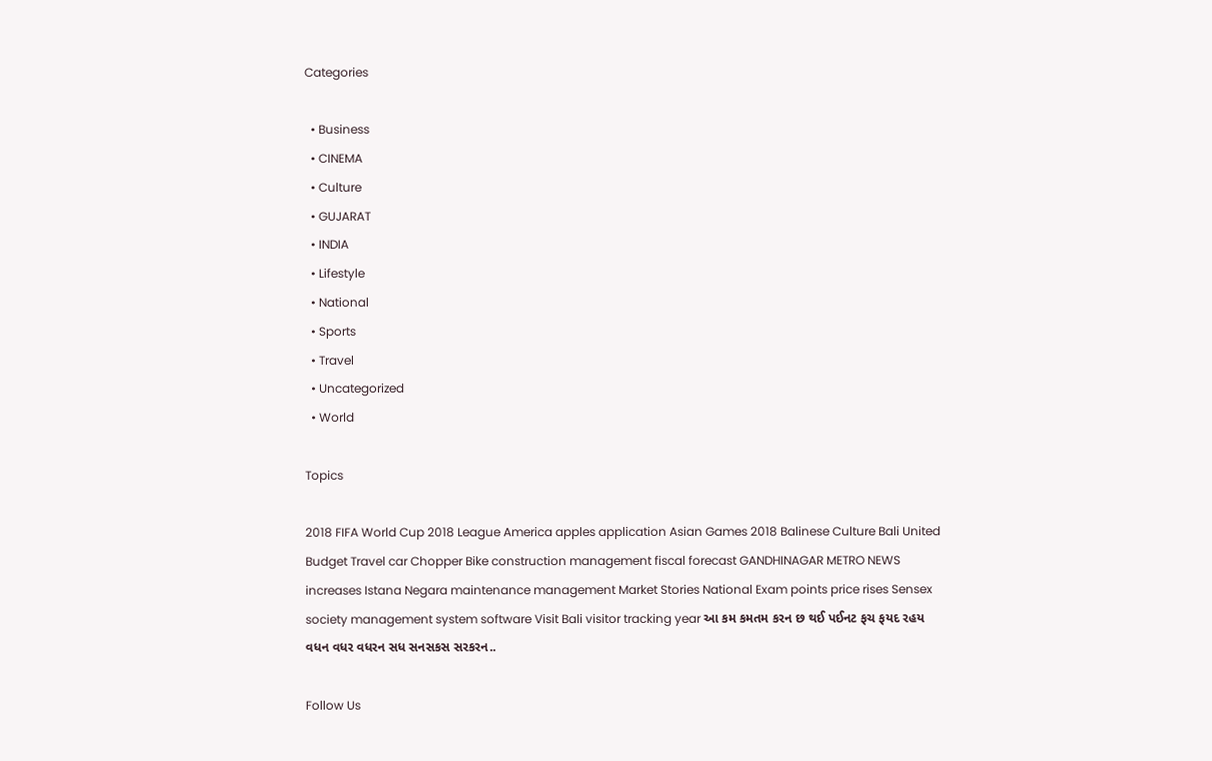Categories

  • Business
  • CINEMA
  • Culture
  • GUJARAT
  • INDIA
  • Lifestyle
  • National
  • Sports
  • Travel
  • Uncategorized
  • World

Topics

2018 FIFA World Cup 2018 League America apples application Asian Games 2018 Balinese Culture Bali United Budget Travel car Chopper Bike construction management fiscal forecast GANDHINAGAR METRO NEWS increases Istana Negara maintenance management Market Stories National Exam points price rises Sensex society management system software Visit Bali visitor tracking year આ કમ કમતમ કરન છ થઈ પઈનટ ફચ ફયદ રહય વધન વધર વધરન સધ સનસકસ સરકરન..

Follow Us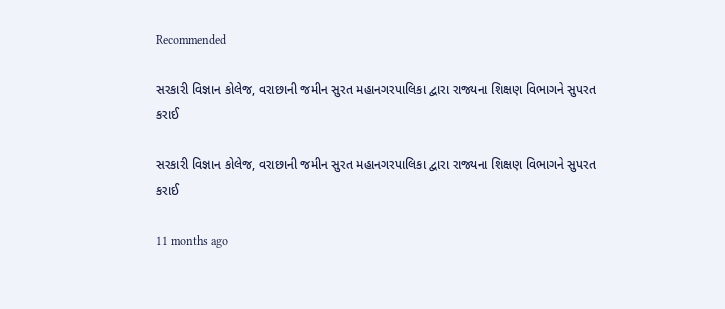Recommended

સરકારી વિજ્ઞાન કોલેજ, વરાછાની જમીન સુરત મહાનગરપાલિકા દ્વારા રાજ્યના શિક્ષણ વિભાગને સુપરત કરાઈ

સરકારી વિજ્ઞાન કોલેજ, વરાછાની જમીન સુરત મહાનગરપાલિકા દ્વારા રાજ્યના શિક્ષણ વિભાગને સુપરત કરાઈ

11 months ago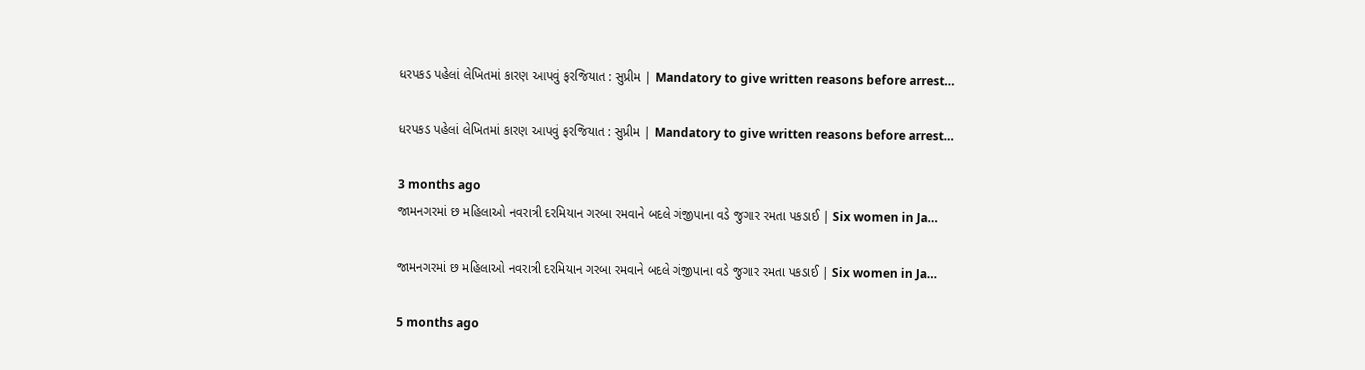ધરપકડ પહેલાં લેખિતમાં કારણ આપવું ફરજિયાત : સુપ્રીમ | Mandatory to give written reasons before arrest…

ધરપકડ પહેલાં લેખિતમાં કારણ આપવું ફરજિયાત : સુપ્રીમ | Mandatory to give written reasons before arrest…

3 months ago
જામનગરમાં છ મહિલાઓ નવરાત્રી દરમિયાન ગરબા રમવાને બદલે ગંજીપાના વડે જુગાર રમતા પકડાઈ | Six women in Ja…

જામનગરમાં છ મહિલાઓ નવરાત્રી દરમિયાન ગરબા રમવાને બદલે ગંજીપાના વડે જુગાર રમતા પકડાઈ | Six women in Ja…

5 months ago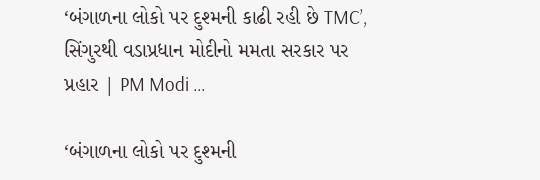‘બંગાળના લોકો પર દુશ્મની કાઢી રહી છે TMC’, સિંગુરથી વડાપ્રધાન મોદીનો મમતા સરકાર પર પ્રહાર | PM Modi …

‘બંગાળના લોકો પર દુશ્મની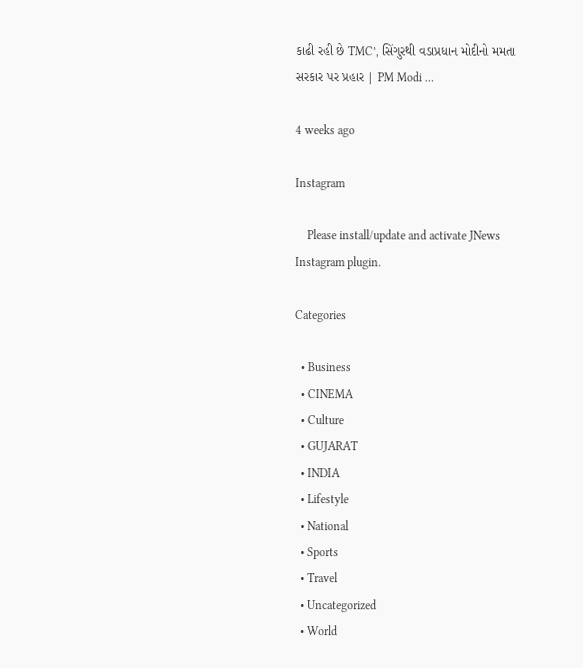કાઢી રહી છે TMC’, સિંગુરથી વડાપ્રધાન મોદીનો મમતા સરકાર પર પ્રહાર | PM Modi …

4 weeks ago

Instagram

    Please install/update and activate JNews Instagram plugin.

Categories

  • Business
  • CINEMA
  • Culture
  • GUJARAT
  • INDIA
  • Lifestyle
  • National
  • Sports
  • Travel
  • Uncategorized
  • World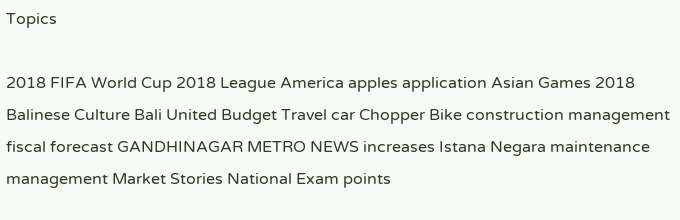Topics

2018 FIFA World Cup 2018 League America apples application Asian Games 2018 Balinese Culture Bali United Budget Travel car Chopper Bike construction management fiscal forecast GANDHINAGAR METRO NEWS increases Istana Negara maintenance management Market Stories National Exam points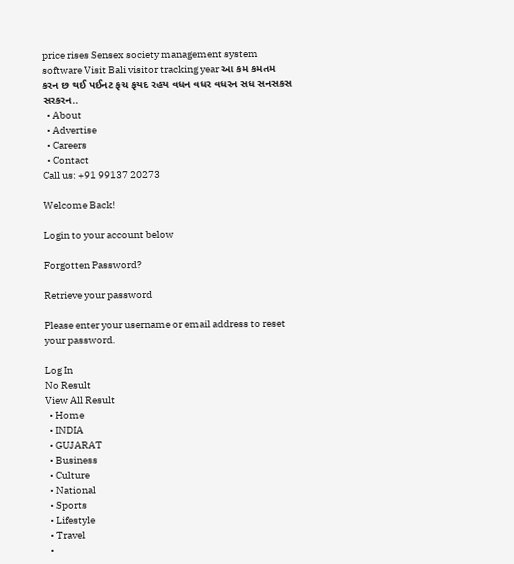price rises Sensex society management system software Visit Bali visitor tracking year આ કમ કમતમ કરન છ થઈ પઈનટ ફચ ફયદ રહય વધન વધર વધરન સધ સનસકસ સરકરન..
  • About
  • Advertise
  • Careers
  • Contact
Call us: +91 99137 20273

Welcome Back!

Login to your account below

Forgotten Password?

Retrieve your password

Please enter your username or email address to reset your password.

Log In
No Result
View All Result
  • Home
  • INDIA
  • GUJARAT
  • Business
  • Culture
  • National
  • Sports
  • Lifestyle
  • Travel
  •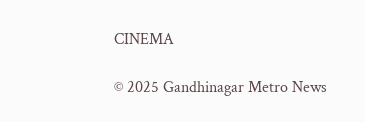CINEMA

© 2025 Gandhinagar Metro News